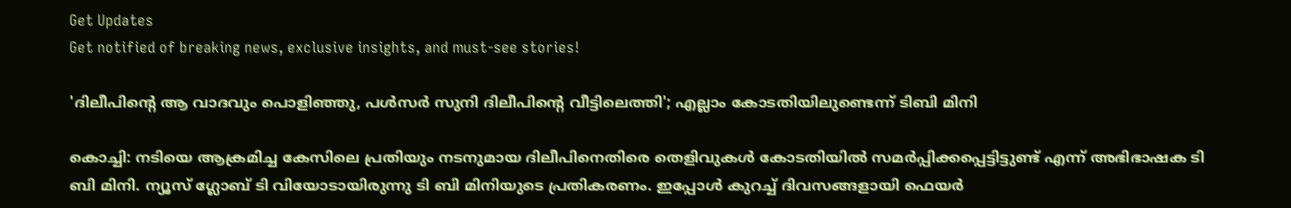Get Updates
Get notified of breaking news, exclusive insights, and must-see stories!

'ദിലീപിന്റെ ആ വാദവും പൊളിഞ്ഞു, പള്‍സര്‍ സുനി ദിലീപിന്റെ വീട്ടിലെത്തി'; എല്ലാം കോടതിയിലുണ്ടെന്ന് ടിബി മിനി

കൊച്ചി: നടിയെ ആക്രമിച്ച കേസിലെ പ്രതിയും നടനുമായ ദിലീപിനെതിരെ തെളിവുകള്‍ കോടതിയില്‍ സമര്‍പ്പിക്കപ്പെട്ടിട്ടുണ്ട് എന്ന് അഭിഭാഷക ടി ബി മിനി. ന്യൂസ് ഗ്ലോബ് ടി വിയോടായിരുന്നു ടി ബി മിനിയുടെ പ്രതികരണം. ഇപ്പോള്‍ കുറച്ച് ദിവസങ്ങളായി ഫെയര്‍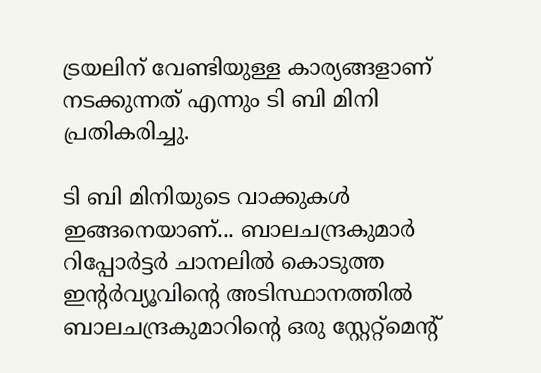ട്രയലിന് വേണ്ടിയുള്ള കാര്യങ്ങളാണ് നടക്കുന്നത് എന്നും ടി ബി മിനി പ്രതികരിച്ചു.

ടി ബി മിനിയുടെ വാക്കുകള്‍ ഇങ്ങനെയാണ്... ബാലചന്ദ്രകുമാര്‍ റിപ്പോര്‍ട്ടര്‍ ചാനലില്‍ കൊടുത്ത ഇന്റര്‍വ്യൂവിന്റെ അടിസ്ഥാനത്തില്‍ ബാലചന്ദ്രകുമാറിന്റെ ഒരു സ്റ്റേറ്റ്‌മെന്റ്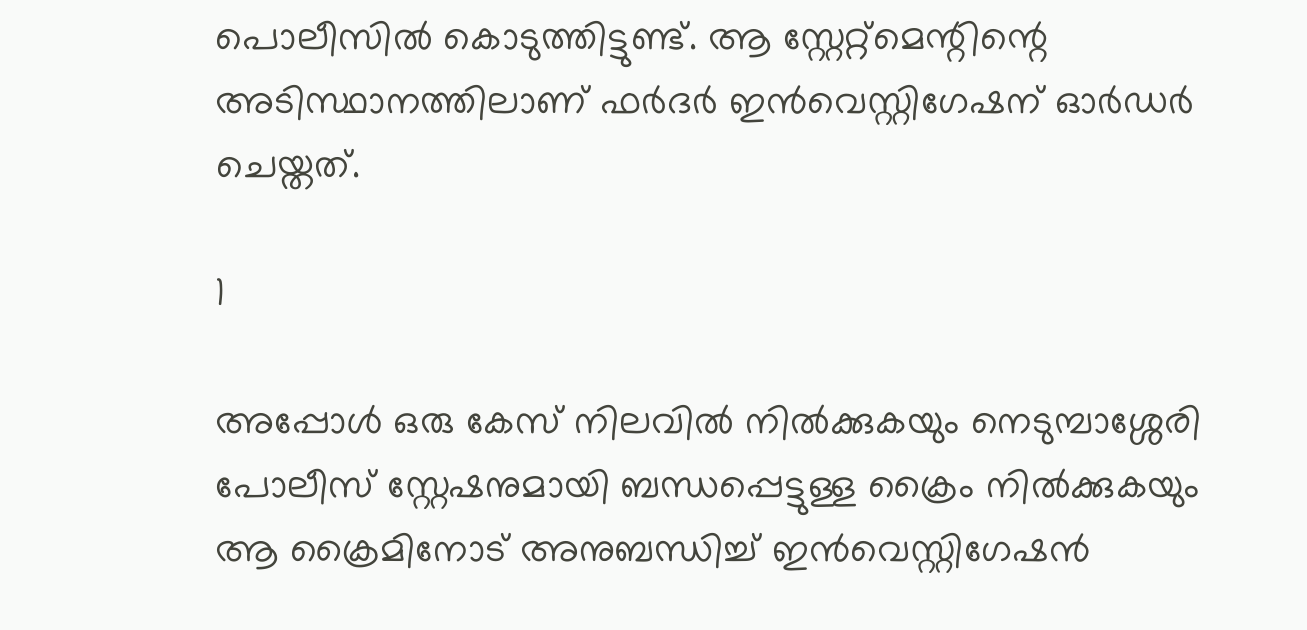പൊലീസില്‍ കൊടുത്തിട്ടുണ്ട്. ആ സ്റ്റേറ്റ്‌മെന്റിന്റെ അടിസ്ഥാനത്തിലാണ് ഫര്‍ദര്‍ ഇന്‍വെസ്റ്റിഗേഷന് ഓര്‍ഡര്‍ ചെയ്തത്.

1

അപ്പോള്‍ ഒരു കേസ് നിലവില്‍ നില്‍ക്കുകയും നെടുമ്പാശ്ശേരി പോലീസ് സ്റ്റേഷനുമായി ബന്ധപ്പെട്ടുള്ള ക്രൈം നില്‍ക്കുകയും ആ ക്രൈമിനോട് അനുബന്ധിച്ച് ഇന്‍വെസ്റ്റിഗേഷന്‍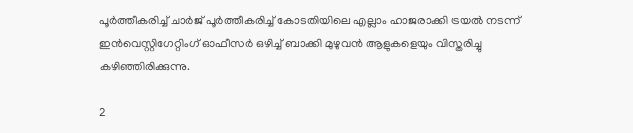പൂര്‍ത്തീകരിച്ച് ചാര്‍ജ് പൂര്‍ത്തീകരിച്ച് കോടതിയിലെ എല്ലാം ഹാജരാക്കി ട്രയല്‍ നടന്ന് ഇന്‍വെസ്റ്റിഗേറ്റിംഗ് ഓഫീസര്‍ ഒഴിച്ച് ബാക്കി മുഴുവന്‍ ആളുകളെയും വിസ്തരിച്ചു കഴിഞ്ഞിരിക്കുന്നു.

2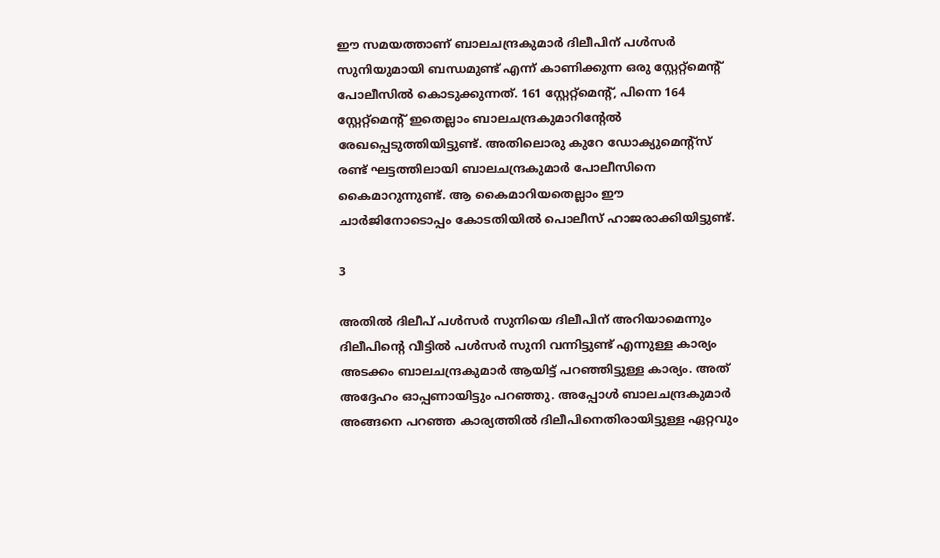ഈ സമയത്താണ് ബാലചന്ദ്രകുമാര്‍ ദിലീപിന് പള്‍സര്‍ സുനിയുമായി ബന്ധമുണ്ട് എന്ന് കാണിക്കുന്ന ഒരു സ്റ്റേറ്റ്‌മെന്റ് പോലീസില്‍ കൊടുക്കുന്നത്. 161 സ്റ്റേറ്റ്‌മെന്റ്, പിന്നെ 164 സ്റ്റേറ്റ്‌മെന്റ് ഇതെല്ലാം ബാലചന്ദ്രകുമാറിന്റേല്‍ രേഖപ്പെടുത്തിയിട്ടുണ്ട്. അതിലൊരു കുറേ ഡോക്യുമെന്റ്‌സ് രണ്ട് ഘട്ടത്തിലായി ബാലചന്ദ്രകുമാര്‍ പോലീസിനെ കൈമാറുന്നുണ്ട്. ആ കൈമാറിയതെല്ലാം ഈ ചാര്‍ജിനോടൊപ്പം കോടതിയില്‍ പൊലീസ് ഹാജരാക്കിയിട്ടുണ്ട്.

3

അതില്‍ ദിലീപ് പള്‍സര്‍ സുനിയെ ദിലീപിന് അറിയാമെന്നും ദിലീപിന്റെ വീട്ടില്‍ പള്‍സര്‍ സുനി വന്നിട്ടുണ്ട് എന്നുള്ള കാര്യം അടക്കം ബാലചന്ദ്രകുമാര്‍ ആയിട്ട് പറഞ്ഞിട്ടുള്ള കാര്യം. അത് അദ്ദേഹം ഓപ്പണായിട്ടും പറഞ്ഞു. അപ്പോള്‍ ബാലചന്ദ്രകുമാര്‍ അങ്ങനെ പറഞ്ഞ കാര്യത്തില്‍ ദിലീപിനെതിരായിട്ടുള്ള ഏറ്റവും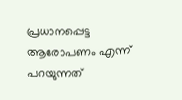പ്രധാനപ്പെട്ട ആരോപണം എന്ന് പറയുന്നത്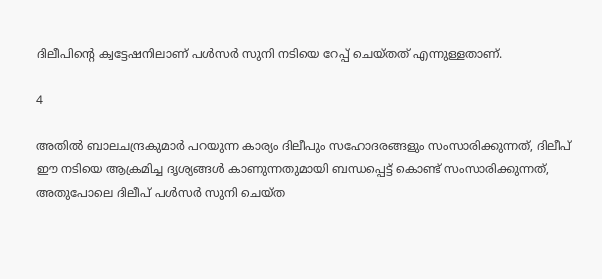ദിലീപിന്റെ ക്വട്ടേഷനിലാണ് പള്‍സര്‍ സുനി നടിയെ റേപ്പ് ചെയ്തത് എന്നുള്ളതാണ്.

4

അതില്‍ ബാലചന്ദ്രകുമാര്‍ പറയുന്ന കാര്യം ദിലീപും സഹോദരങ്ങളും സംസാരിക്കുന്നത്, ദിലീപ് ഈ നടിയെ ആക്രമിച്ച ദൃശ്യങ്ങള്‍ കാണുന്നതുമായി ബന്ധപ്പെട്ട് കൊണ്ട് സംസാരിക്കുന്നത്, അതുപോലെ ദിലീപ് പള്‍സര്‍ സുനി ചെയ്ത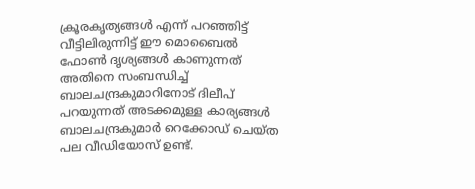ക്രൂരകൃത്യങ്ങള്‍ എന്ന് പറഞ്ഞിട്ട് വീട്ടിലിരുന്നിട്ട് ഈ മൊബൈല്‍ ഫോണ്‍ ദൃശ്യങ്ങള്‍ കാണുന്നത് അതിനെ സംബന്ധിച്ച് ബാലചന്ദ്രകുമാറിനോട് ദിലീപ് പറയുന്നത് അടക്കമുള്ള കാര്യങ്ങള്‍ ബാലചന്ദ്രകുമാര്‍ റെക്കോഡ് ചെയ്ത പല വീഡിയോസ് ഉണ്ട്.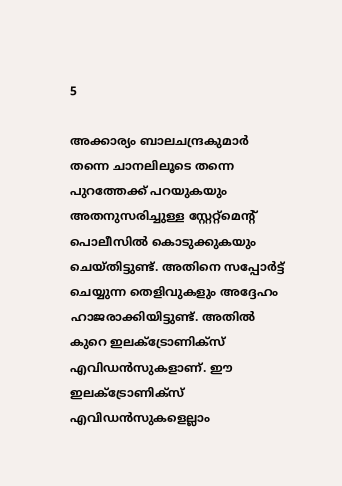5

അക്കാര്യം ബാലചന്ദ്രകുമാര്‍ തന്നെ ചാനലിലൂടെ തന്നെ പുറത്തേക്ക് പറയുകയും അതനുസരിച്ചുള്ള സ്റ്റേറ്റ്‌മെന്റ് പൊലീസില്‍ കൊടുക്കുകയും ചെയ്തിട്ടുണ്ട്. അതിനെ സപ്പോര്‍ട്ട് ചെയ്യുന്ന തെളിവുകളും അദ്ദേഹം ഹാജരാക്കിയിട്ടുണ്ട്. അതില്‍ കുറെ ഇലക്ട്രോണിക്‌സ് എവിഡന്‍സുകളാണ്. ഈ ഇലക്ട്രോണിക്‌സ് എവിഡന്‍സുകളെല്ലാം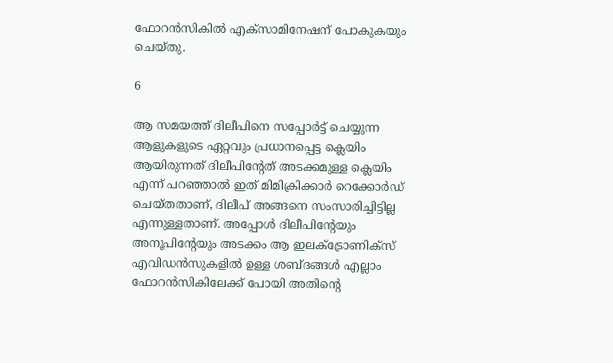ഫോറന്‍സികില്‍ എക്‌സാമിനേഷന് പോകുകയും ചെയ്തു.

6

ആ സമയത്ത് ദിലീപിനെ സപ്പോര്‍ട്ട് ചെയ്യുന്ന ആളുകളുടെ ഏറ്റവും പ്രധാനപ്പെട്ട ക്ലെയിം ആയിരുന്നത് ദിലീപിന്റേത് അടക്കമുള്ള ക്ലെയിം എന്ന് പറഞ്ഞാല്‍ ഇത് മിമിക്രിക്കാര്‍ റെക്കോര്‍ഡ് ചെയ്തതാണ്, ദിലീപ് അങ്ങനെ സംസാരിച്ചിട്ടില്ല എന്നുള്ളതാണ്. അപ്പോള്‍ ദിലീപിന്റേയും അനൂപിന്റേയും അടക്കം ആ ഇലക്ട്രോണിക്‌സ് എവിഡന്‍സുകളില്‍ ഉള്ള ശബ്ദങ്ങള്‍ എല്ലാം ഫോറന്‍സികിലേക്ക് പോയി അതിന്റെ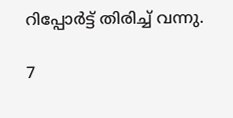റിപ്പോര്‍ട്ട് തിരിച്ച് വന്നു.

7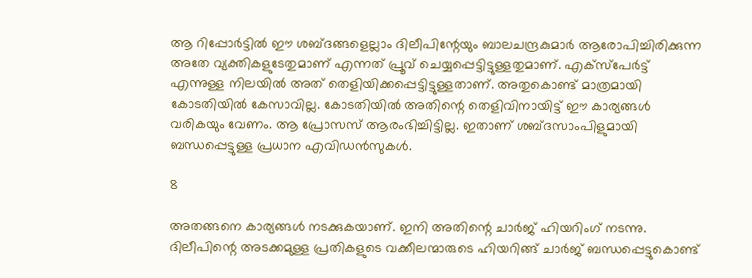ആ റിപ്പോര്‍ട്ടില്‍ ഈ ശബ്ദങ്ങളെല്ലാം ദിലീപിന്റേയും ബാലചന്ദ്രകുമാര്‍ ആരോപിച്ചിരിക്കുന്ന അതേ വ്യക്തികളുടേതുമാണ് എന്നത് പ്രൂവ് ചെയ്യപ്പെട്ടിട്ടുള്ളതുമാണ്. എക്‌സ്‌പേര്‍ട്ട് എന്നുള്ള നിലയില്‍ അത് തെളിയിക്കപ്പെട്ടിട്ടുള്ളതാണ്. അതുകൊണ്ട് മാത്രമായി കോടതിയില്‍ കേസാവില്ല. കോടതിയില്‍ അതിന്റെ തെളിവിനായിട്ട് ഈ കാര്യങ്ങള്‍ വരികയും വേണം. ആ പ്രോസസ് ആരംഭിച്ചിട്ടില്ല. ഇതാണ് ശബ്ദസാംപിളുമായി ബന്ധപ്പെട്ടുള്ള പ്രധാന എവിഡന്‍സുകള്‍.

8

അതങ്ങനെ കാര്യങ്ങള്‍ നടക്കുകയാണ്. ഇനി അതിന്റെ ചാര്‍ജ് ഹിയറിംഗ് നടന്നു. ദിലീപിന്റെ അടക്കമുള്ള പ്രതികളുടെ വക്കീലന്മാരുടെ ഹിയറിങ്ങ് ചാര്‍ജ് ബന്ധപ്പെട്ടുകൊണ്ട്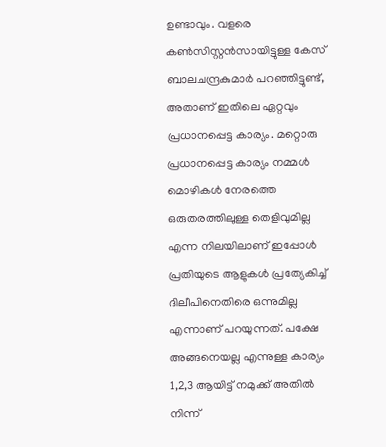ഉണ്ടാവും. വളരെ കണ്‍സിസ്റ്റന്‍സായിട്ടുള്ള കേസ് ബാലചന്ദ്രകുമാര്‍ പറഞ്ഞിട്ടുണ്ട്, അതാണ് ഇതിലെ ഏറ്റവും പ്രധാനപ്പെട്ട കാര്യം. മറ്റൊരു പ്രധാനപ്പെട്ട കാര്യം നമ്മള്‍ മൊഴികള്‍ നേരത്തെ ഒരുതരത്തിലുള്ള തെളിവുമില്ല എന്ന നിലയിലാണ് ഇപ്പോള്‍ പ്രതിയുടെ ആളുകള്‍ പ്രത്യേകിച്ച് ദിലീപിനെതിരെ ഒന്നുമില്ല എന്നാണ് പറയുന്നത്. പക്ഷേ അങ്ങനെയല്ല എന്നുള്ള കാര്യം 1,2,3 ആയിട്ട് നമുക്ക് അതില്‍ നിന്ന്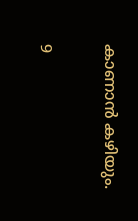കാണാന്‍ കഴിയും.

9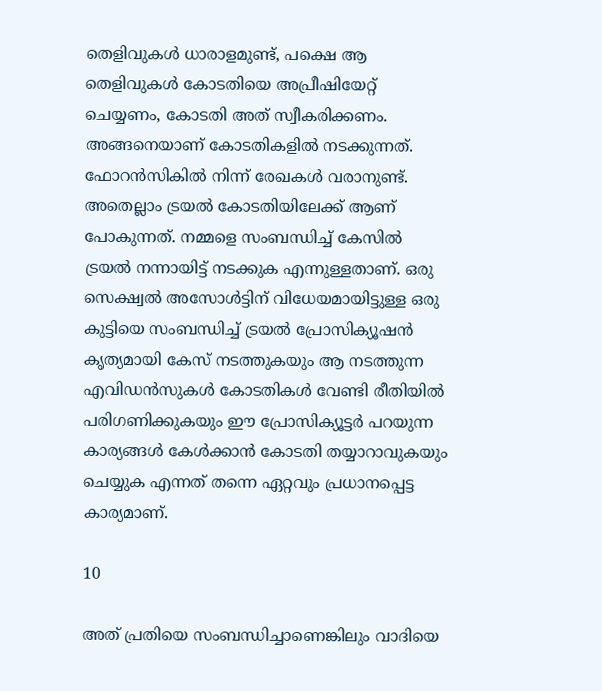തെളിവുകള്‍ ധാരാളമുണ്ട്, പക്ഷെ ആ തെളിവുകള്‍ കോടതിയെ അപ്രീഷിയേറ്റ് ചെയ്യണം, കോടതി അത് സ്വീകരിക്കണം. അങ്ങനെയാണ് കോടതികളില്‍ നടക്കുന്നത്. ഫോറന്‍സികില്‍ നിന്ന് രേഖകള്‍ വരാനുണ്ട്. അതെല്ലാം ട്രയല്‍ കോടതിയിലേക്ക് ആണ് പോകുന്നത്. നമ്മളെ സംബന്ധിച്ച് കേസില്‍ ട്രയല്‍ നന്നായിട്ട് നടക്കുക എന്നുള്ളതാണ്. ഒരു സെക്ഷ്വല്‍ അസോള്‍ട്ടിന് വിധേയമായിട്ടുള്ള ഒരു കുട്ടിയെ സംബന്ധിച്ച് ട്രയല്‍ പ്രോസിക്യൂഷന്‍ കൃത്യമായി കേസ് നടത്തുകയും ആ നടത്തുന്ന എവിഡന്‍സുകള്‍ കോടതികള്‍ വേണ്ടി രീതിയില്‍ പരിഗണിക്കുകയും ഈ പ്രോസിക്യൂട്ടര്‍ പറയുന്ന കാര്യങ്ങള്‍ കേള്‍ക്കാന്‍ കോടതി തയ്യാറാവുകയും ചെയ്യുക എന്നത് തന്നെ ഏറ്റവും പ്രധാനപ്പെട്ട കാര്യമാണ്.

10

അത് പ്രതിയെ സംബന്ധിച്ചാണെങ്കിലും വാദിയെ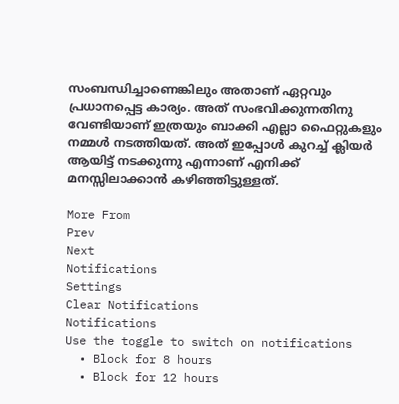സംബന്ധിച്ചാണെങ്കിലും അതാണ് ഏറ്റവും പ്രധാനപ്പെട്ട കാര്യം. അത് സംഭവിക്കുന്നതിനു വേണ്ടിയാണ് ഇത്രയും ബാക്കി എല്ലാ ഫൈറ്റുകളും നമ്മള്‍ നടത്തിയത്. അത് ഇപ്പോള്‍ കുറച്ച് ക്ലിയര്‍ ആയിട്ട് നടക്കുന്നു എന്നാണ് എനിക്ക് മനസ്സിലാക്കാന്‍ കഴിഞ്ഞിട്ടുള്ളത്.

More From
Prev
Next
Notifications
Settings
Clear Notifications
Notifications
Use the toggle to switch on notifications
  • Block for 8 hours
  • Block for 12 hours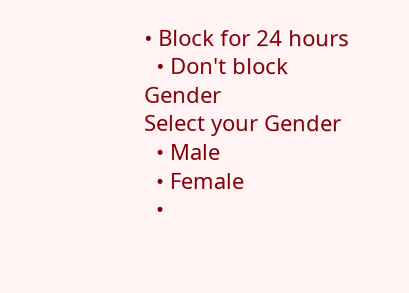• Block for 24 hours
  • Don't block
Gender
Select your Gender
  • Male
  • Female
  •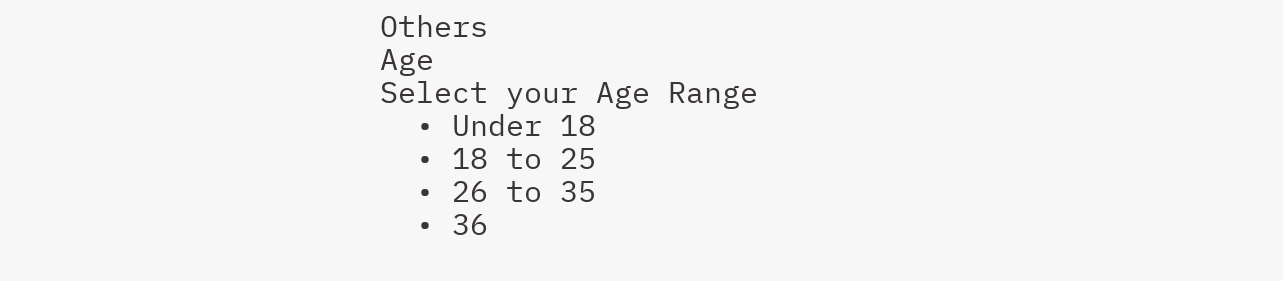Others
Age
Select your Age Range
  • Under 18
  • 18 to 25
  • 26 to 35
  • 36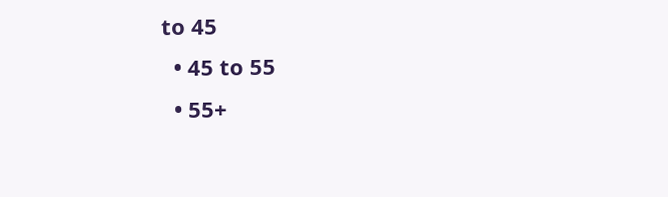to 45
  • 45 to 55
  • 55+